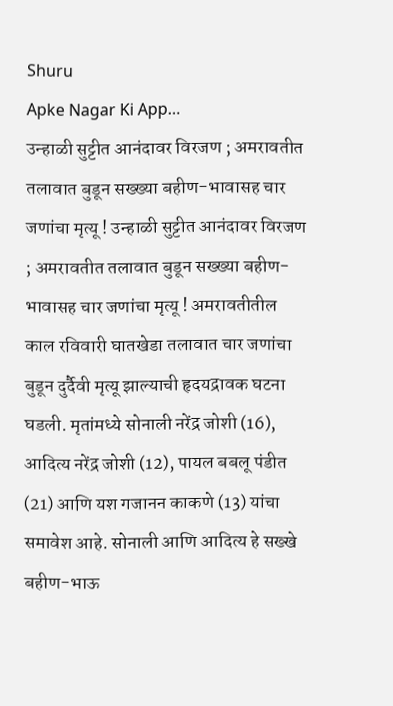Shuru
Apke Nagar Ki App…
उन्हाळी सुट्टीत आनंदावर विरजण ; अमरावतीत तलावात बुडून सख्ख्या बहीण-भावासह चार जणांचा मृत्यू ! उन्हाळी सुट्टीत आनंदावर विरजण ; अमरावतीत तलावात बुडून सख्ख्या बहीण-भावासह चार जणांचा मृत्यू ! अमरावतीतील काल रविवारी घातखेडा तलावात चार जणांचा बुडून दुर्दैवी मृत्यू झाल्याची हृदयद्रावक घटना घडली. मृतांमध्ये सोनाली नरेंद्र जोशी (16), आदित्य नरेंद्र जोशी (12), पायल बबलू पंडीत (21) आणि यश गजानन काकणे (13) यांचा समावेश आहे. सोनाली आणि आदित्य हे सख्खे बहीण-भाऊ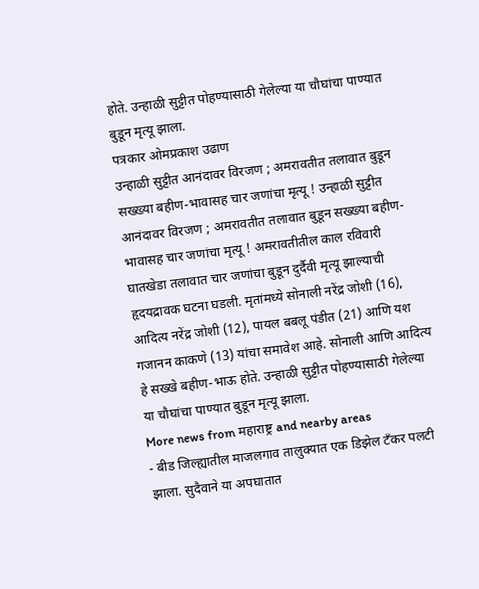होते. उन्हाळी सुट्टीत पोहण्यासाठी गेलेल्या या चौघांचा पाण्यात बुडून मृत्यू झाला.
पत्रकार ओमप्रकाश उढाण
उन्हाळी सुट्टीत आनंदावर विरजण ; अमरावतीत तलावात बुडून सख्ख्या बहीण-भावासह चार जणांचा मृत्यू ! उन्हाळी सुट्टीत आनंदावर विरजण ; अमरावतीत तलावात बुडून सख्ख्या बहीण-भावासह चार जणांचा मृत्यू ! अमरावतीतील काल रविवारी घातखेडा तलावात चार जणांचा बुडून दुर्दैवी मृत्यू झाल्याची हृदयद्रावक घटना घडली. मृतांमध्ये सोनाली नरेंद्र जोशी (16), आदित्य नरेंद्र जोशी (12), पायल बबलू पंडीत (21) आणि यश गजानन काकणे (13) यांचा समावेश आहे. सोनाली आणि आदित्य हे सख्खे बहीण-भाऊ होते. उन्हाळी सुट्टीत पोहण्यासाठी गेलेल्या या चौघांचा पाण्यात बुडून मृत्यू झाला.
More news from महाराष्ट्र and nearby areas
- बीड जिल्ह्यातील माजलगाव तालुक्यात एक डिझेल टँकर पलटी झाला. सुदैवाने या अपघातात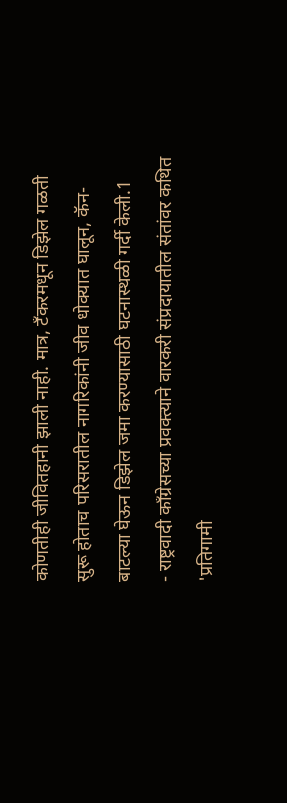कोणतीही जीवितहानी झाली नाही. मात्र, टँकरमधून डिझेल गळती सुरू होताच परिसरातील नागरिकांनी जीव धोक्यात घालून, कॅन-बाटल्या घेऊन डिझेल जमा करण्यासाठी घटनास्थळी गर्दी केली.1
- राष्ट्रवादी काँग्रेसच्या प्रवक्त्याने वारकरी संप्रदायातील संतांवर कथित 'प्रतिगामी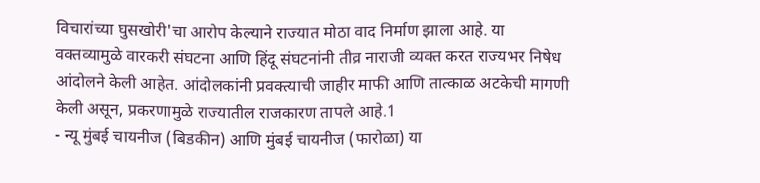विचारांच्या घुसखोरी'चा आरोप केल्याने राज्यात मोठा वाद निर्माण झाला आहे. या वक्तव्यामुळे वारकरी संघटना आणि हिंदू संघटनांनी तीव्र नाराजी व्यक्त करत राज्यभर निषेध आंदोलने केली आहेत. आंदोलकांनी प्रवक्त्याची जाहीर माफी आणि तात्काळ अटकेची मागणी केली असून, प्रकरणामुळे राज्यातील राजकारण तापले आहे.1
- न्यू मुंबई चायनीज (बिडकीन) आणि मुंबई चायनीज (फारोळा) या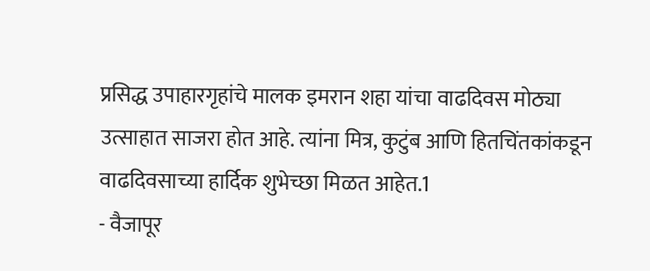प्रसिद्ध उपाहारगृहांचे मालक इमरान शहा यांचा वाढदिवस मोठ्या उत्साहात साजरा होत आहे. त्यांना मित्र, कुटुंब आणि हितचिंतकांकडून वाढदिवसाच्या हार्दिक शुभेच्छा मिळत आहेत.1
- वैजापूर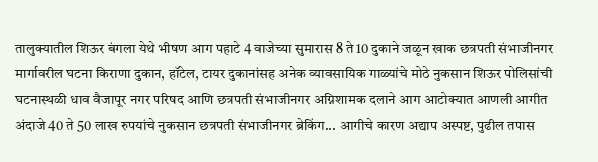तालुक्यातील शिऊर बंगला येथे भीषण आग पहाटे 4 वाजेच्या सुमारास 8 ते 10 दुकाने जळून खाक छत्रपती संभाजीनगर मार्गावरील घटना किराणा दुकान, हॉटेल, टायर दुकानांसह अनेक व्यावसायिक गाळ्यांचे मोठे नुकसान शिऊर पोलिसांची घटनास्थळी धाव वैजापूर नगर परिषद आणि छत्रपती संभाजीनगर अग्निशामक दलाने आग आटोक्यात आणली आगीत अंदाजे 40 ते 50 लाख रुपयांचे नुकसान छत्रपती संभाजीनगर ब्रेकिंग... आगीचे कारण अद्याप अस्पष्ट, पुढील तपास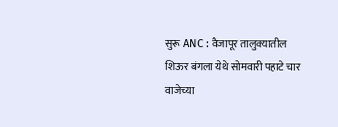सुरू ANC : वैजापूर तालुक्यातील शिऊर बंगला येथे सोमवारी पहाटे चार वाजेच्या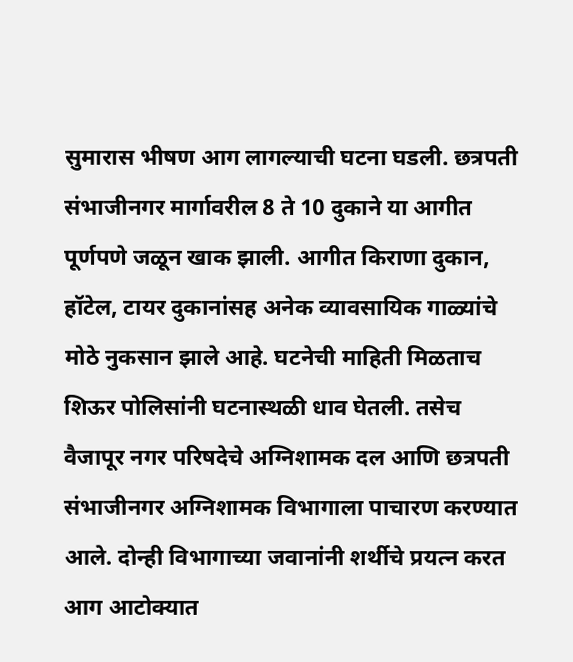सुमारास भीषण आग लागल्याची घटना घडली. छत्रपती संभाजीनगर मार्गावरील 8 ते 10 दुकाने या आगीत पूर्णपणे जळून खाक झाली. आगीत किराणा दुकान, हॉटेल, टायर दुकानांसह अनेक व्यावसायिक गाळ्यांचे मोठे नुकसान झाले आहे. घटनेची माहिती मिळताच शिऊर पोलिसांनी घटनास्थळी धाव घेतली. तसेच वैजापूर नगर परिषदेचे अग्निशामक दल आणि छत्रपती संभाजीनगर अग्निशामक विभागाला पाचारण करण्यात आले. दोन्ही विभागाच्या जवानांनी शर्थीचे प्रयत्न करत आग आटोक्यात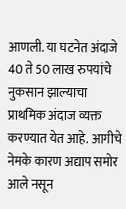आणली. या घटनेत अंदाजे 40 ते 50 लाख रुपयांचे नुकसान झाल्याचा प्राथमिक अंदाज व्यक्त करण्यात येत आहे. आगीचे नेमके कारण अद्याप समोर आले नसून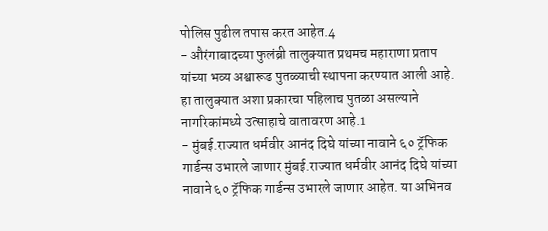पोलिस पुढील तपास करत आहेत.4
- औरंगाबादच्या फुलंब्री तालुक्यात प्रथमच महाराणा प्रताप यांच्या भव्य अश्वारूढ पुतळ्याची स्थापना करण्यात आली आहे. हा तालुक्यात अशा प्रकारचा पहिलाच पुतळा असल्याने नागरिकांमध्ये उत्साहाचे वातावरण आहे.1
- मुंबई.राज्यात धर्मवीर आनंद दिघे यांच्या नावाने ६० ट्रॅफिक गार्डन्स उभारले जाणार मुंबई.राज्यात धर्मवीर आनंद दिघे यांच्या नावाने ६० ट्रॅफिक गार्डन्स उभारले जाणार आहेत. या अभिनव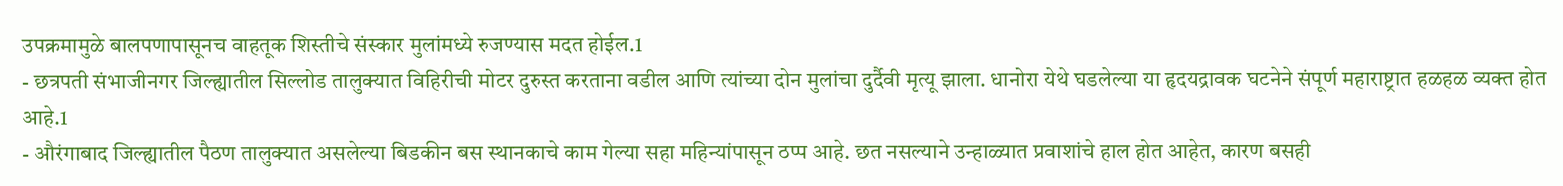उपक्रमामुळे बालपणापासूनच वाहतूक शिस्तीचे संस्कार मुलांमध्ये रुजण्यास मदत होईल.1
- छत्रपती संभाजीनगर जिल्ह्यातील सिल्लोड तालुक्यात विहिरीची मोटर दुरुस्त करताना वडील आणि त्यांच्या दोन मुलांचा दुर्दैवी मृत्यू झाला. धानोरा येथे घडलेल्या या हृदयद्रावक घटनेने संपूर्ण महाराष्ट्रात हळहळ व्यक्त होत आहे.1
- औरंगाबाद जिल्ह्यातील पैठण तालुक्यात असलेल्या बिडकीन बस स्थानकाचे काम गेल्या सहा महिन्यांपासून ठप्प आहे. छत नसल्याने उन्हाळ्यात प्रवाशांचे हाल होत आहेत, कारण बसही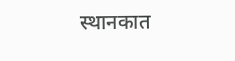स्थानकात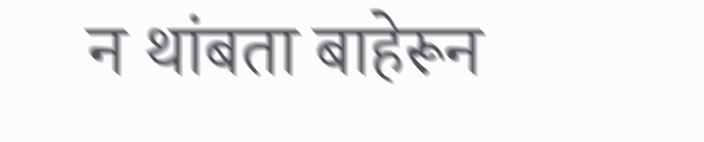न थांबता बाहेरून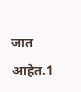जात आहेत.1